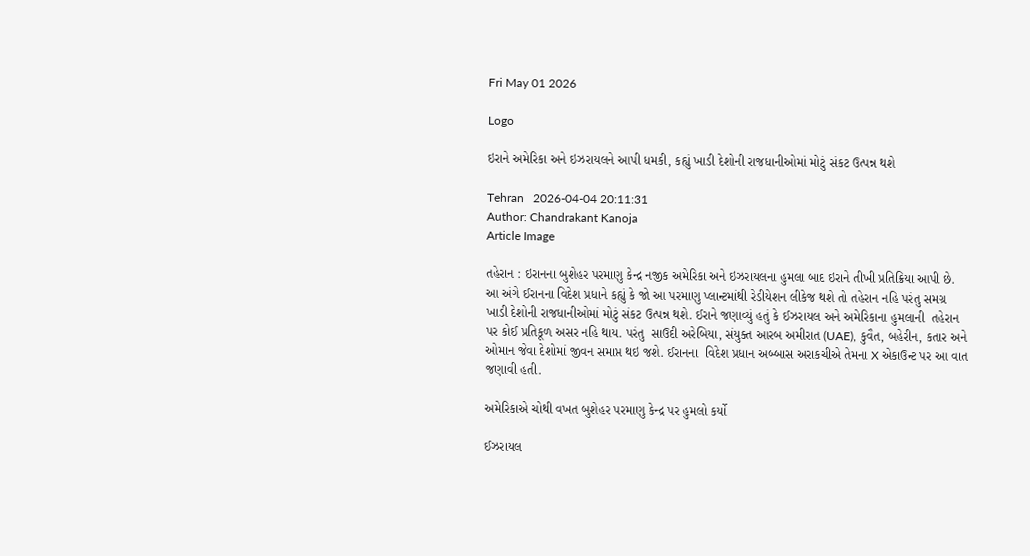Fri May 01 2026

Logo

ઇરાને અમેરિકા અને ઇઝરાયલને આપી ધમકી, કહ્યું ખાડી દેશોની રાજધાનીઓમાં મોટું સંકટ ઉત્પન્ન થશે

Tehran   2026-04-04 20:11:31
Author: Chandrakant Kanoja
Article Image

તહેરાન : ઇરાનના બુશેહર પરમાણુ કેન્દ્ર નજીક અમેરિકા અને ઇઝરાયલના હુમલા બાદ ઇરાને તીખી પ્રતિક્રિયા આપી છે. આ અંગે ઈરાનના વિદેશ પ્રધાને કહ્યું કે જો આ પરમાણુ પ્લાન્ટમાંથી રેડીયેશન લીકેજ થશે તો તહેરાન નહિ પરંતુ સમગ્ર ખાડી દેશોની રાજધાનીઓમાં મોટું સંકટ ઉત્પન્ન થશે. ઈરાને જણાવ્યું હતું કે ઈઝરાયલ અને અમેરિકાના હુમલાની  તહેરાન પર કોઈ પ્રતિકૂળ અસર નહિ થાય. પરંતુ  સાઉદી અરેબિયા, સંયુક્ત આરબ અમીરાત (UAE), કુવૈત, બહેરીન, કતાર અને ઓમાન જેવા દેશોમાં જીવન સમાપ્ત થઇ જશે. ઈરાનના  વિદેશ પ્રધાન અબ્બાસ અરાકચીએ તેમના X એકાઉન્ટ પર આ વાત જણાવી હતી.

અમેરિકાએ ચોથી વખત બુશેહર પરમાણુ કેન્દ્ર પર હુમલો કર્યો

ઈઝરાયલ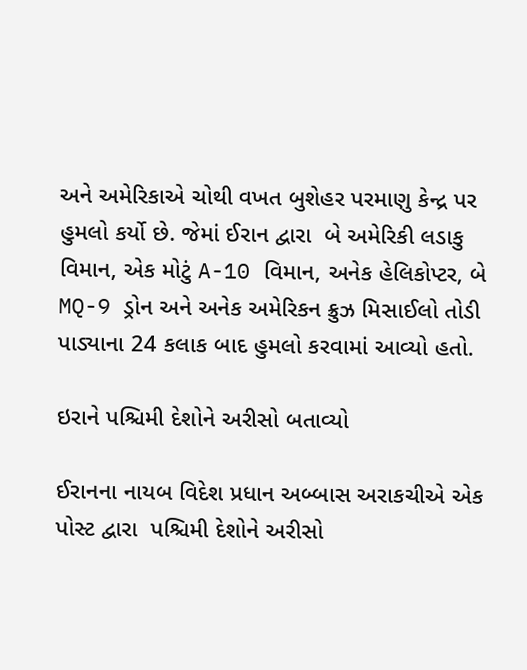અને અમેરિકાએ ચોથી વખત બુશેહર પરમાણુ કેન્દ્ર પર હુમલો કર્યો છે. જેમાં ઈરાન દ્વારા  બે અમેરિકી લડાકુ વિમાન, એક મોટું A-10 વિમાન, અનેક હેલિકોપ્ટર, બે MQ-9 ડ્રોન અને અનેક અમેરિકન ક્રુઝ મિસાઈલો તોડી પાડ્યાના 24 કલાક બાદ હુમલો કરવામાં આવ્યો હતો.

ઇરાને પશ્ચિમી દેશોને અરીસો બતાવ્યો

ઈરાનના નાયબ વિદેશ પ્રધાન અબ્બાસ અરાકચીએ એક પોસ્ટ દ્વારા  પશ્ચિમી દેશોને અરીસો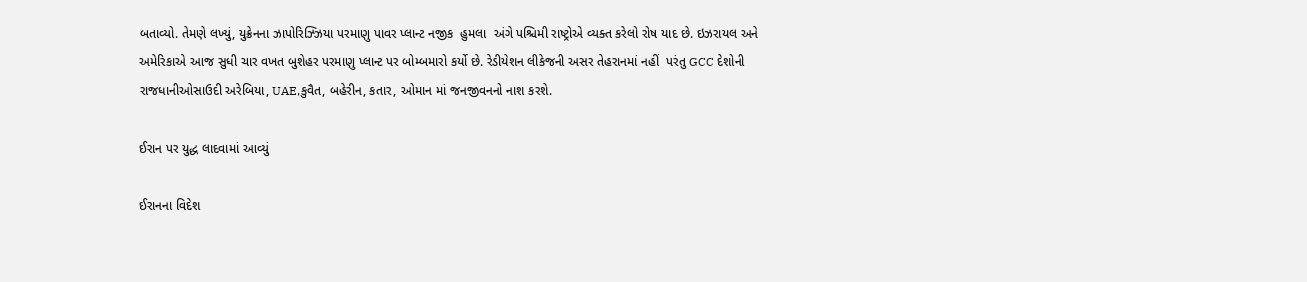બતાવ્યો. તેમણે લખ્યું, યુક્રેનના ઝાપોરિઝ્ઝિયા પરમાણુ પાવર પ્લાન્ટ નજીક  હુમલા  અંગે પશ્ચિમી રાષ્ટ્રોએ વ્યક્ત કરેલો રોષ યાદ છે. ઇઝરાયલ અને અમેરિકાએ આજ સુધી ચાર વખત બુશેહર પરમાણુ પ્લાન્ટ પર બોમ્બમારો કર્યો છે. રેડીયેશન લીકેજની અસર તેહરાનમાં નહીં  પરંતુ GCC દેશોની રાજધાનીઓસાઉદી અરેબિયા, UAE,કુવૈત, બહેરીન, કતાર, ઓમાન માં જનજીવનનો નાશ કરશે.

ઈરાન પર યુદ્ધ લાદવામાં આવ્યું

ઈરાનના વિદેશ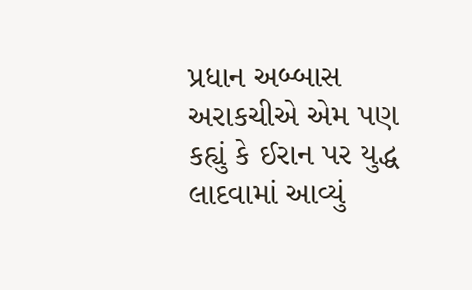પ્રધાન અબ્બાસ અરાકચીએ એમ પણ કહ્યું કે ઈરાન પર યુદ્ધ લાદવામાં આવ્યું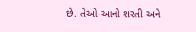છે. તેઓ આનો શરતી અને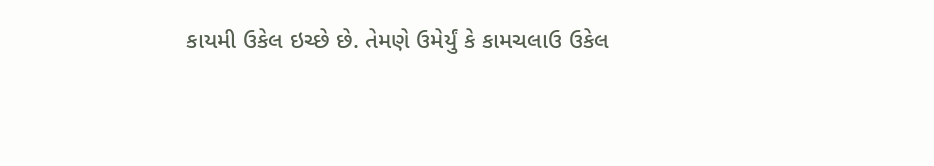કાયમી ઉકેલ ઇચ્છે છે. તેમણે ઉમેર્યું કે કામચલાઉ ઉકેલ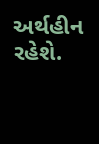અર્થહીન રહેશે.